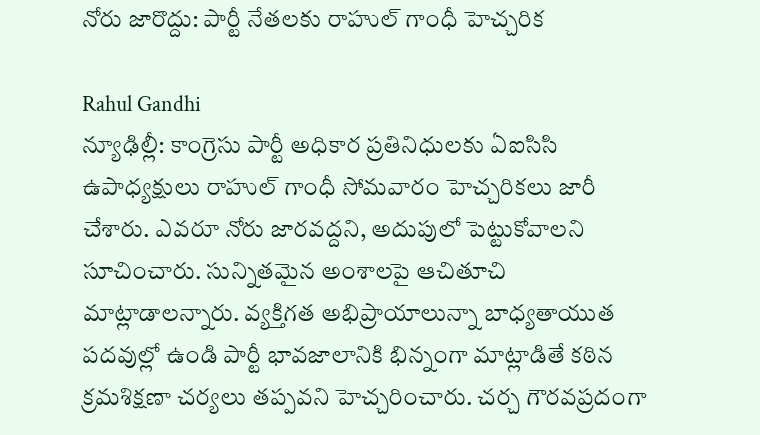నోరు జారొద్దు: పార్టీ నేతలకు రాహుల్ గాంధీ హెచ్చరిక

Rahul Gandhi
న్యూఢిల్లీ: కాంగ్రెసు పార్టీ అధికార ప్రతినిధులకు ఏఐసిసి ఉపాధ్యక్షులు రాహుల్ గాంధీ సోమవారం హెచ్చరికలు జారీ చేశారు. ఎవరూ నోరు జారవద్దని, అదుపులో పెట్టుకోవాలని సూచించారు. సున్నితమైన అంశాలపై ఆచితూచి మాట్లాడాలన్నారు. వ్యక్తిగత అభిప్రాయాలున్నా బాధ్యతాయుత పదవుల్లో ఉండి పార్టీ భావజాలానికి భిన్నంగా మాట్లాడితే కఠిన క్రమశిక్షణా చర్యలు తప్పవని హెచ్చరించారు. చర్చ గౌరవప్రదంగా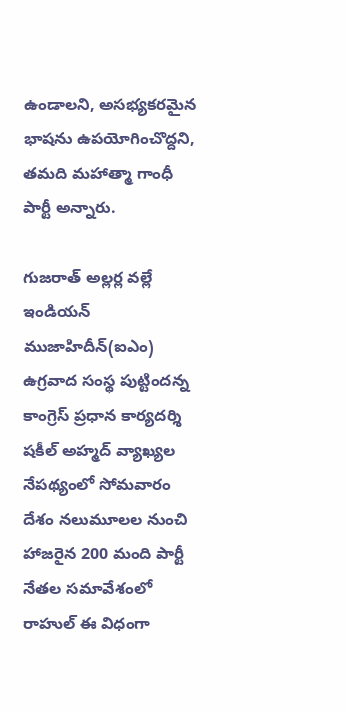ఉండాలని, అసభ్యకరమైన భాషను ఉపయోగించొద్దని, తమది మహాత్మా గాంధీ పార్టీ అన్నారు.

గుజరాత్ అల్లర్ల వల్లే ఇండియన్ ముజాహిదీన్(ఐఎం) ఉగ్రవాద సంస్థ పుట్టిందన్న కాంగ్రెస్ ప్రధాన కార్యదర్శి షకీల్ అహ్మద్ వ్యాఖ్యల నేపథ్యంలో సోమవారం దేశం నలుమూలల నుంచి హాజరైన 200 మంది పార్టీ నేతల సమావేశంలో రాహుల్ ఈ విధంగా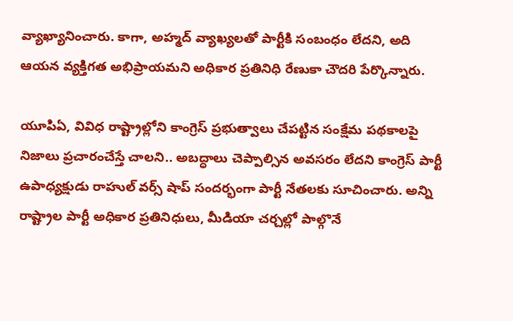వ్యాఖ్యానించారు. కాగా, అహ్మద్ వ్యాఖ్యలతో పార్టీకి సంబంధం లేదని, అది ఆయన వ్యక్తిగత అభిప్రాయమని అధికార ప్రతినిధి రేణుకా చౌదరి పేర్కొన్నారు.

యూపిఏ, వివిధ రాష్ట్రాల్లోని కాంగ్రెస్ ప్రభుత్వాలు చేపట్టిన సంక్షేమ పథకాలపై నిజాలు ప్రచారంచేస్తే చాలని.. అబద్ధాలు చెప్పాల్సిన అవసరం లేదని కాంగ్రెస్ పార్టీ ఉపాధ్యక్షుడు రాహుల్ వర్స్ షాప్ సందర్భంగా పార్టీ నేతలకు సూచించారు. అన్ని రాష్ట్రాల పార్టీ అధికార ప్రతినిధులు, మీడియా చర్చల్లో పాల్గొనే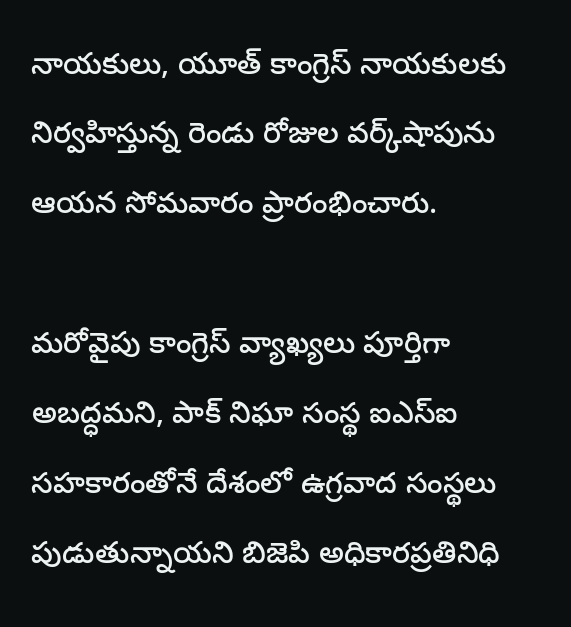నాయకులు, యూత్ కాంగ్రెస్ నాయకులకు నిర్వహిస్తున్న రెండు రోజుల వర్క్‌షాపును ఆయన సోమవారం ప్రారంభించారు.

మరోవైపు కాంగ్రెస్ వ్యాఖ్యలు పూర్తిగా అబద్ధమని, పాక్ నిఘా సంస్థ ఐఎస్ఐ సహకారంతోనే దేశంలో ఉగ్రవాద సంస్థలు పుడుతున్నాయని బిజెపి అధికారప్రతినిధి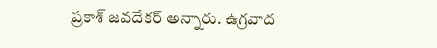ప్రకాశ్ జవదేకర్ అన్నారు. ఉగ్రవాద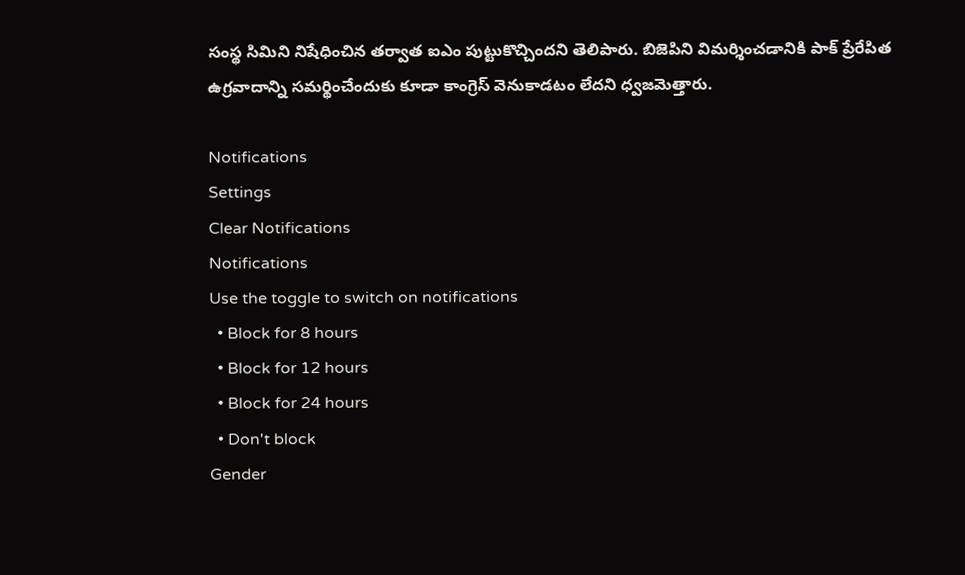సంస్థ సిమిని నిషేధించిన తర్వాత ఐఎం పుట్టుకొచ్చిందని తెలిపారు. బిజెపిని విమర్శించడానికి పాక్ ప్రేరేపిత ఉగ్రవాదాన్ని సమర్థించేందుకు కూడా కాంగ్రెస్ వెనుకాడటం లేదని ధ్వజమెత్తారు.

Notifications
Settings
Clear Notifications
Notifications
Use the toggle to switch on notifications
  • Block for 8 hours
  • Block for 12 hours
  • Block for 24 hours
  • Don't block
Gender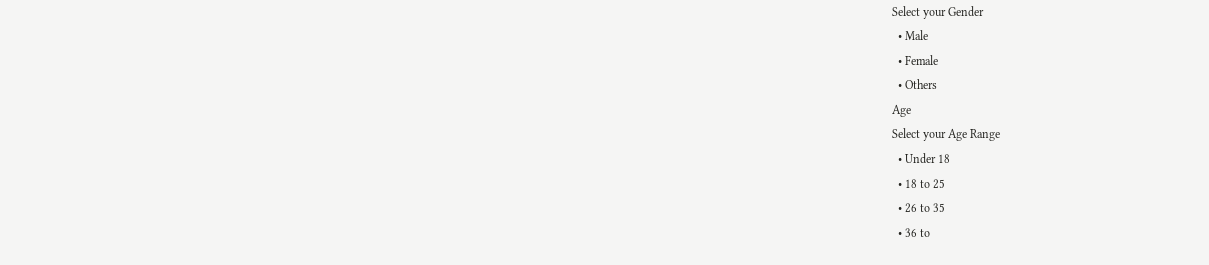Select your Gender
  • Male
  • Female
  • Others
Age
Select your Age Range
  • Under 18
  • 18 to 25
  • 26 to 35
  • 36 to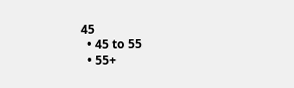45
  • 45 to 55
  • 55+